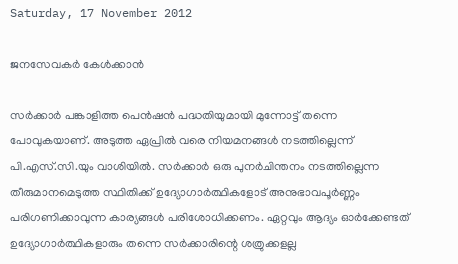Saturday, 17 November 2012

ജനസേവകർ കേൾക്കാൻ

സർക്കാർ പങ്കാളിത്ത പെൻഷൻ പദ്ധതിയുമായി മുന്നോട്ട് തന്നെ പോവുകയാണ്. അടുത്ത ഏപ്രിൽ വരെ നിയമനങ്ങൾ നടത്തില്ലെന്ന് പി.എസ്.സി.യും വാശിയിൽ. സർക്കാർ ഒരു പുനർചിന്തനം നടത്തില്ലെന്ന തീരുമാനമെടുത്ത സ്ഥിതിക്ക് ഉദ്യോഗാർത്ഥികളോട് അനുഭാവപൂർണ്ണം പരിഗണിക്കാവുന്ന കാര്യങ്ങൾ പരിശോധിക്കണം. ഏറ്റവും ആദ്യം ഓർക്കേണ്ടത് ഉദ്യോഗാർത്ഥികളാരും തന്നെ സർക്കാരിന്റെ ശത്രുക്കളല്ല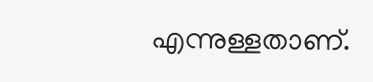എന്നുള്ളതാണ്.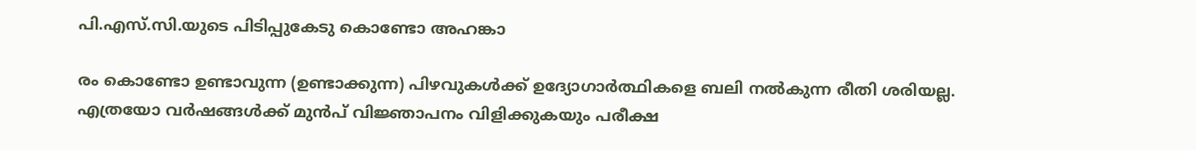പി.എസ്.സി.യുടെ പിടിപ്പുകേടു കൊണ്ടോ അഹങ്കാ

രം കൊണ്ടോ ഉണ്ടാവുന്ന (ഉണ്ടാക്കുന്ന) പിഴവുകൾക്ക് ഉദ്യോഗാർത്ഥികളെ ബലി നൽകുന്ന രീതി ശരിയല്ല. എത്രയോ വർഷങ്ങൾക്ക് മുൻപ് വിജ്ഞാപനം വിളിക്കുകയും പരീക്ഷ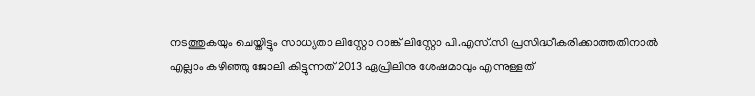നടത്തുകയും ചെയ്തിട്ടും സാധ്യതാ ലിസ്റ്റോ റാങ്ക് ലിസ്റ്റോ പി.എസ്.സി പ്രസിദ്ധീകരിക്കാത്തതിനാൽ എല്ലാം കഴിഞ്ഞു ജോലി കിട്ടുന്നത് 2013 ഏപ്രിലിനു ശേഷമാവും എന്നുള്ളത്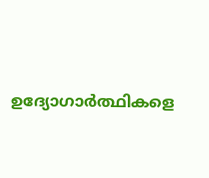ഉദ്യോഗാർത്ഥികളെ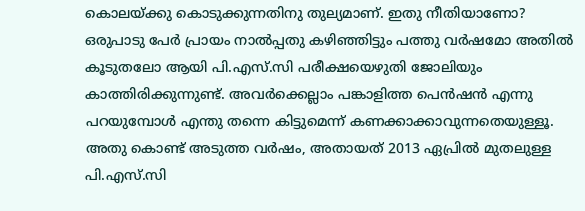കൊലയ്ക്കു കൊടുക്കുന്നതിനു തുല്യമാണ്. ഇതു നീതിയാണോ? ഒരുപാടു പേർ പ്രായം നാൽപ്പതു കഴിഞ്ഞിട്ടും പത്തു വർഷമോ അതിൽ കൂടുതലോ ആയി പി.എസ്.സി പരീക്ഷയെഴുതി ജോലിയും കാത്തിരിക്കുന്നുണ്ട്. അവർക്കെല്ലാം പങ്കാളിത്ത പെൻഷൻ എന്നു പറയുമ്പോൾ എന്തു തന്നെ കിട്ടുമെന്ന് കണക്കാക്കാവുന്നതെയുള്ളൂ.
അതു കൊണ്ട് അടുത്ത വർഷം, അതായത് 2013 ഏപ്രിൽ മുതലുള്ള പി.എസ്.സി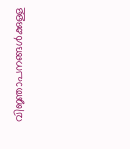വിജ്ഞാപനങ്ങൾക്കുള്ള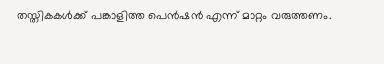തസ്തികകൾക്ക് പങ്കാളിത്ത പെൻഷൻ എന്ന് മാറ്റം വരുത്തണം.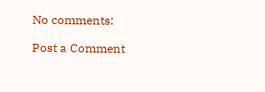No comments:

Post a Comment